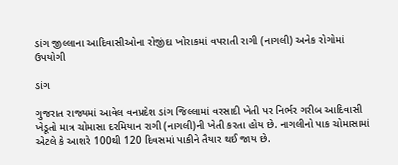ડાંગ જીલ્લાના આદિવાસીઓના રોજીંદા ખોરાકમાં વપરાતી રાગી (નાગલી) અનેક રોગોમાં ઉપયોગી

ડાંગ

ગુજરાત રાજ્યમાં આવેલ વનપ્રદેશ ડાંગ જિલ્લામાં વરસાદી ખેતી પર નિર્ભર ગરીબ આદિવાસી ખેડૂતો માત્ર ચોમાસા દરમિયાન રાગી (નાગલી)ની ખેતી કરતા હોય છે. નાગલીનો પાક ચોમાસામાં એટલે કે આશરે 100થી 120 દિવસમાં પાકીને તૈયાર થઈ જાય છે.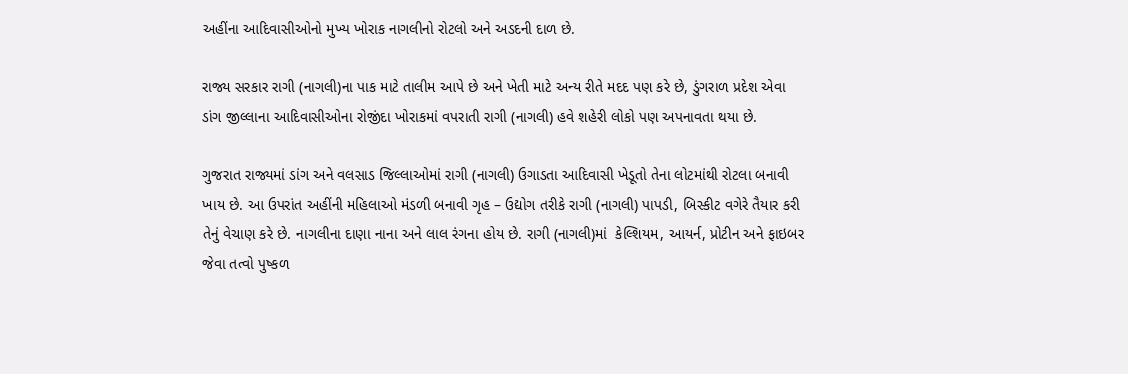અહીંના આદિવાસીઓનો મુખ્ય ખોરાક નાગલીનો રોટલો અને અડદની દાળ છે.

રાજ્ય સરકાર રાગી (નાગલી)ના પાક માટે તાલીમ આપે છે અને ખેતી માટે અન્ય રીતે મદદ પણ કરે છે, ડુંગરાળ પ્રદેશ એવા ડાંગ જીલ્લાના આદિવાસીઓના રોજીંદા ખોરાકમાં વપરાતી રાગી (નાગલી) હવે શહેરી લોકો પણ અપનાવતા થયા છે.

ગુજરાત રાજ્યમાં ડાંગ અને વલસાડ જિલ્લાઓમાં રાગી (નાગલી) ઉગાડતા આદિવાસી ખેડૂતો તેના લોટમાંથી રોટલા બનાવી ખાય છે. આ ઉપરાંત અહીંની મહિલાઓ મંડળી બનાવી ગૃહ – ઉદ્યોગ તરીકે રાગી (નાગલી) પાપડી, બિસ્કીટ વગેરે તૈયાર કરી તેનું વેચાણ કરે છે. નાગલીના દાણા નાના અને લાલ રંગના હોય છે. રાગી (નાગલી)માં  કેલ્શિયમ, આયર્ન, પ્રોટીન અને ફાઇબર જેવા તત્વો પુષ્કળ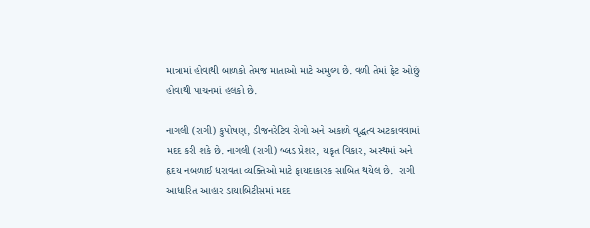માત્રામાં હોવાથી બાળકો તેમજ માતાઓ માટે અમુલ્ય છે. વળી તેમાં ફેટ ઓછું હોવાથી પાચનમાં હલકો છે.

નાગલી (રાગી) કુપોષણ, ડીજનરેટિવ રોગો અને અકાળે વૃદ્ધત્વ અટકાવવામાં મદદ કરી શકે છે. નાગલી (રાગી) બ્લડ પ્રેશર, યકૃત વિકાર, અસ્થમાં અને હૃદય નબળાઈ ધરાવતા વ્યક્તિઓ માટે ફાયદાકારક સાબિત થયેલ છે.  રાગી આધારિત આહાર ડાયાબિટીસમાં મદદ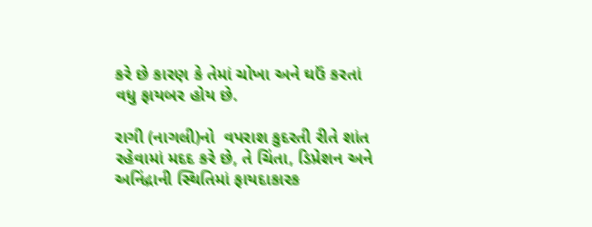કરે છે કારણ કે તેમાં ચોખા અને ઘઉં કરતાં વધુ ફાયબર હોય છે.

રાગી (નાગલી)નો  વપરાશ કુદરતી રીતે શાંત રહેવામાં મદદ કરે છે, તે ચિંતા, ડિપ્રેશન અને અનિંદ્રાની સ્થિતિમાં ફાયદાકારક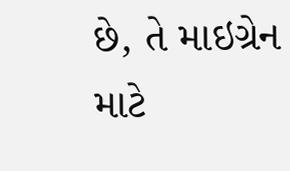છે, તે માઇગ્રેન માટે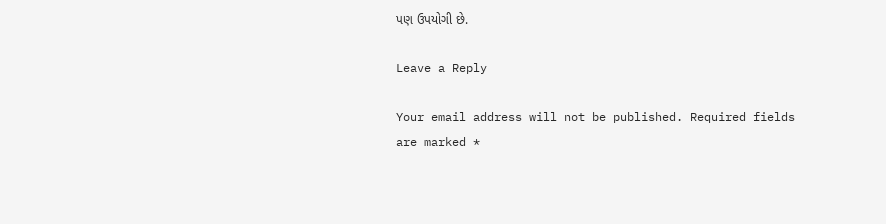પણ ઉપયોગી છે.

Leave a Reply

Your email address will not be published. Required fields are marked *